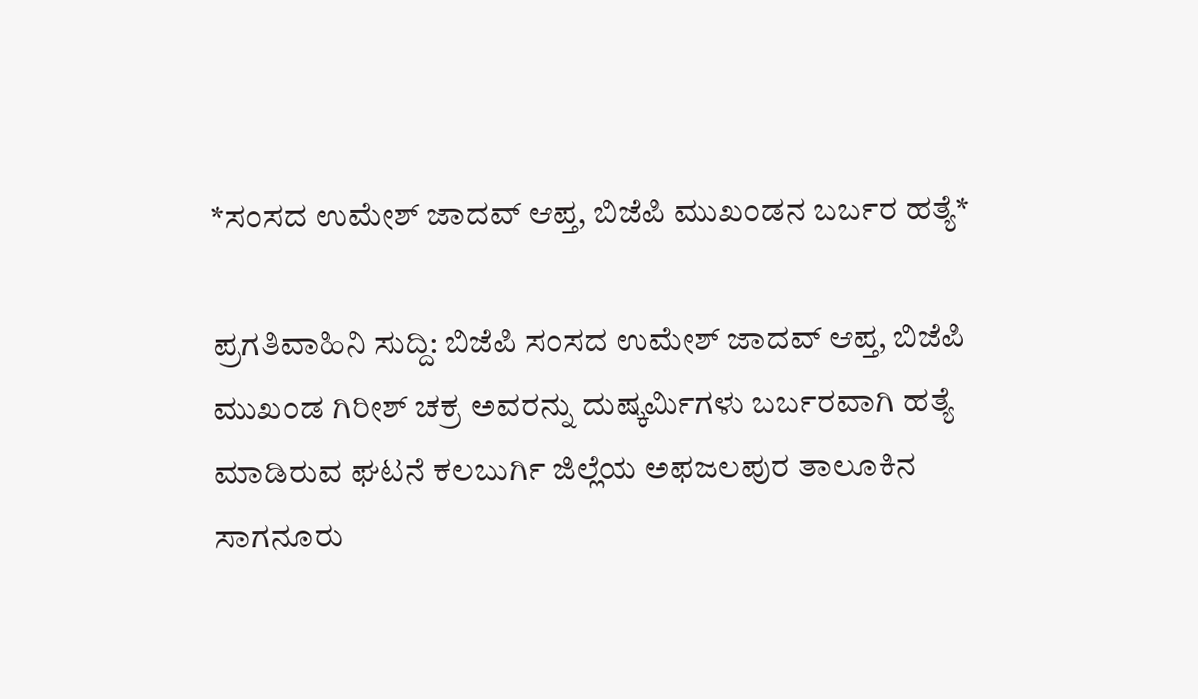*ಸಂಸದ ಉಮೇಶ್ ಜಾದವ್ ಆಪ್ತ, ಬಿಜೆಪಿ ಮುಖಂಡನ ಬರ್ಬರ ಹತ್ಯೆ*

ಪ್ರಗತಿವಾಹಿನಿ ಸುದ್ದಿ: ಬಿಜೆಪಿ ಸಂಸದ ಉಮೇಶ್ ಜಾದವ್ ಆಪ್ತ, ಬಿಜೆಪಿ ಮುಖಂಡ ಗಿರೀಶ್ ಚಕ್ರ ಅವರನ್ನು ದುಷ್ಕರ್ಮಿಗಳು ಬರ್ಬರವಾಗಿ ಹತ್ಯೆ ಮಾಡಿರುವ ಘಟನೆ ಕಲಬುರ್ಗಿ ಜಿಲ್ಲೆಯ ಅಫಜಲಪುರ ತಾಲೂಕಿನ ಸಾಗನೂರು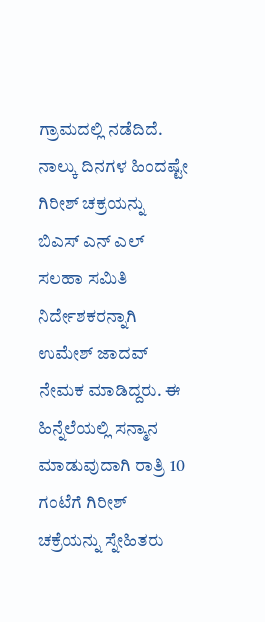ಗ್ರಾಮದಲ್ಲಿ ನಡೆದಿದೆ. ನಾಲ್ಕು ದಿನಗಳ ಹಿಂದಷ್ಟೇ ಗಿರೀಶ್ ಚಕ್ರಯನ್ನು ಬಿಎಸ್ ಎನ್ ಎಲ್ ಸಲಹಾ ಸಮಿತಿ ನಿರ್ದೇಶಕರನ್ನಾಗಿ ಉಮೇಶ್ ಜಾದವ್ ನೇಮಕ ಮಾಡಿದ್ದರು. ಈ ಹಿನ್ನೆಲೆಯಲ್ಲಿ ಸನ್ಮಾನ ಮಾಡುವುದಾಗಿ ರಾತ್ರಿ 10 ಗಂಟೆಗೆ ಗಿರೀಶ್ ಚಕ್ರೆಯನ್ನು ಸ್ನೇಹಿತರು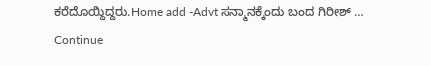ಕರೆದೊಯ್ದಿದ್ದರು.Home add -Advt ಸನ್ಮಾನಕ್ಕೆಂದು ಬಂದ ಗಿರೀಶ್ … Continue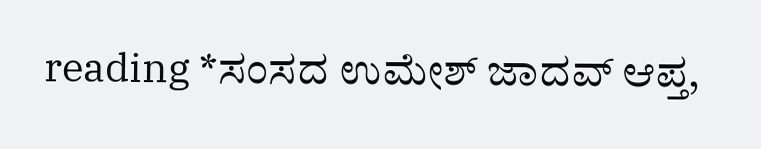reading *ಸಂಸದ ಉಮೇಶ್ ಜಾದವ್ ಆಪ್ತ,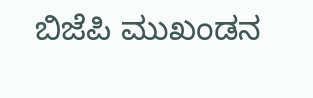ಬಿಜೆಪಿ ಮುಖಂಡನ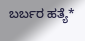ಬರ್ಬರ ಹತ್ಯೆ*